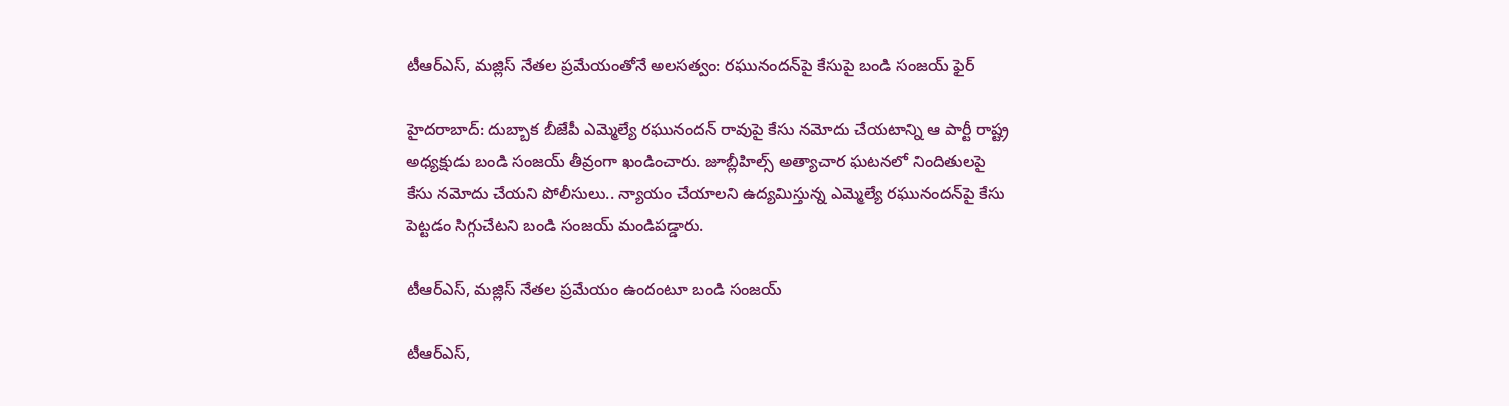టీఆర్ఎస్, మజ్లిస్ నేతల ప్రమేయంతోనే అలసత్వం: రఘునందన్‌పై కేసుపై బండి సంజయ్ ఫైర్

హైదరాబాద్: దుబ్బాక బీజేపీ ఎమ్మెల్యే రఘునందన్ రావుపై కేసు నమోదు చేయటాన్ని ఆ పార్టీ రాష్ట్ర అధ్యక్షుడు బండి సంజయ్ తీవ్రంగా ఖండించారు. జూబ్లీహిల్స్‌ అత్యాచార ఘటనలో నిందితులపై కేసు నమోదు చేయని పోలీసులు.. న్యాయం చేయాలని ఉద్యమిస్తున్న ఎమ్మెల్యే రఘునందన్‌పై కేసు పెట్టడం సిగ్గుచేటని బండి సంజయ్ మండిపడ్డారు.

టీఆర్ఎస్, మజ్లిస్ నేతల ప్రమేయం ఉందంటూ బండి సంజయ్

టీఆర్ఎస్,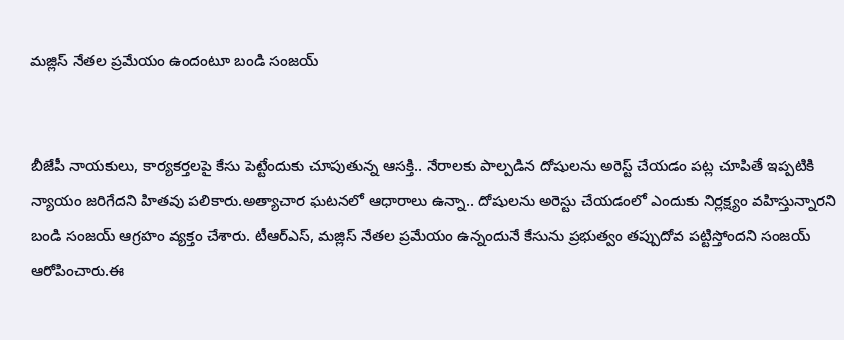మజ్లిస్ నేతల ప్రమేయం ఉందంటూ బండి సంజయ్


బీజేపీ నాయకులు, కార్యకర్తలపై కేసు పెట్టేందుకు చూపుతున్న ఆసక్తి.. నేరాలకు పాల్పడిన దోషులను అరెస్ట్ చేయడం పట్ల చూపితే ఇప్పటికి న్యాయం జరిగేదని హితవు పలికారు.అత్యాచార ఘటనలో ఆధారాలు ఉన్నా.. దోషులను అరెస్టు చేయడంలో ఎందుకు నిర్లక్ష్యం వహిస్తున్నారని బండి సంజయ్ ఆగ్రహం వ్యక్తం చేశారు. టీఆర్ఎస్, మజ్లిస్‌ నేతల ప్రమేయం ఉన్నందునే కేసును ప్రభుత్వం తప్పుదోవ పట్టిస్తోందని సంజయ్‌ ఆరోపించారు.ఈ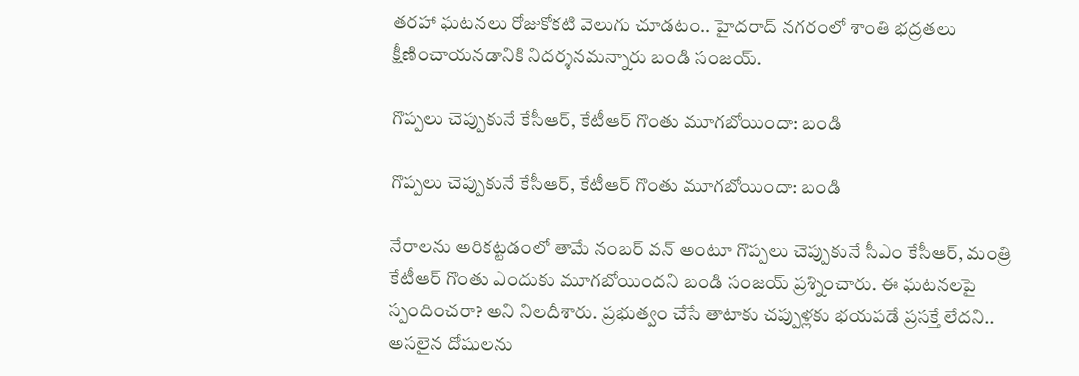తరహా ఘటనలు రోజుకోకటి వెలుగు చూడటం.. హైదరాద్ నగరంలో శాంతి భద్రతలు క్షీణించాయనడానికి నిదర్శనమన్నారు బండి సంజయ్.

గొప్పలు చెప్పుకునే కేసీఆర్, కేటీఆర్ గొంతు మూగబోయిందా: బండి

గొప్పలు చెప్పుకునే కేసీఆర్, కేటీఆర్ గొంతు మూగబోయిందా: బండి

నేరాలను అరికట్టడంలో తామే నంబర్‌ వన్‌ అంటూ గొప్పలు చెప్పుకునే సీఎం కేసీఆర్, మంత్రి కేటీఆర్ గొంతు ఎందుకు మూగబోయిందని బండి సంజయ్ ప్రశ్నించారు. ఈ ఘటనలపై స్పందించరా? అని నిలదీశారు. ప్రభుత్వం చేసే తాటాకు చప్పుళ్లకు భయపడే ప్రసక్తే లేదని.. అసలైన దోషులను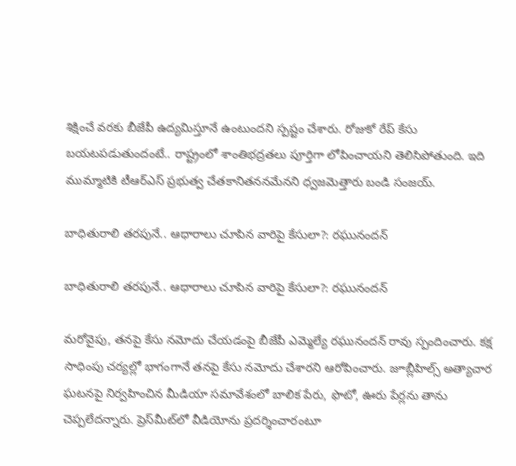శిక్షించే వరకు బీజేపీ ఉద్యమిస్తూనే ఉంటుందని స్పష్టం చేశారు. రోజుకో రేప్ కేసు బయటపడుతుందంటే.. రాష్ట్రంలో శాంతిభద్రతలు పూర్తిగా లోపించాయని తెలిసిపోతుంది. ఇది ముమ్మాటికి టీఆర్ఎస్ ప్రభుత్వ చేతకానితననమేనని ధ్వజమెత్తారు బండి సంజయ్.

బాధితురాలి తరపునే.. ఆధారాలు చూపిన వారిపై కేసులా?: రఘునందన్

బాధితురాలి తరపునే.. ఆధారాలు చూపిన వారిపై కేసులా?: రఘునందన్

మరోవైపు, తనపై కేసు నమోదు చేయడంపై బీజేపీ ఎమ్మెల్యే రఘునందన్ రావు స్పందించారు. కక్ష సాధింపు చర్యల్లో భాగంగానే తనపై కేసు నమోదు చేశారని ఆరోపించారు. జూబ్లీహిల్స్ అత్యాచార ఘటనపై నిర్వహించిన మీడియా సమావేశంలో బాలిక పేరు, ఫొటో, ఊరు పేర్లను తాను చెప్పలేదన్నారు. ప్రెస్‌మీట్‌లో వీడియోను ప్రదర్శించారంటూ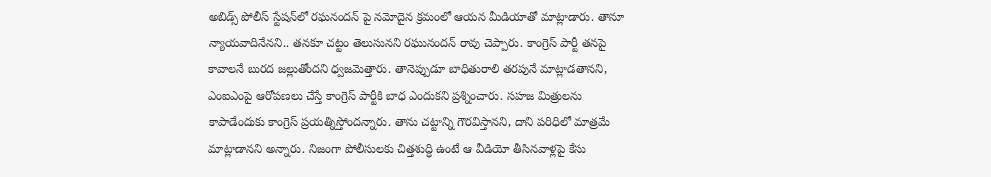అబిడ్స్ పోలీస్ స్టేషన్‌లో రఘనందన్ పై నమోదైన క్రమంలో ఆయన మీడియాతో మాట్లాడారు. తానూ న్యాయవాదినేనని.. తనకూ చట్టం తెలుసునని రఘునందన్ రావు చెప్పారు. కాంగ్రెస్ పార్టీ తనపై కావాలనే బురద జల్లుతోందని ధ్వజమెత్తారు. తానెప్పుడూ బాధితురాలి తరపునే మాట్లాడతానని, ఎంఐఎంపై ఆరోపణలు చేస్తే కాంగ్రెస్ పార్టీకి బాధ ఎందుకని ప్రశ్నించారు. సహజ మిత్రులను కాపాడేందుకు కాంగ్రెస్ ప్రయత్నిస్తోందన్నారు. తాను చట్టాన్ని గౌరవిస్తానని, దాని పరిధిలో మాత్రమే మాట్లాడానని అన్నారు. నిజంగా పోలీసులకు చిత్తశుద్ధి ఉంటే ఆ వీడియో తీసినవాళ్లపై కేసు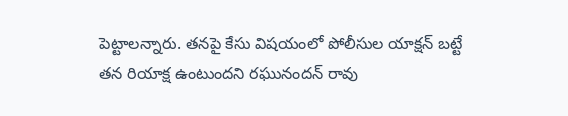పెట్టాలన్నారు. తనపై కేసు విషయంలో పోలీసుల యాక్షన్ బట్టే తన రియాక్ష ఉంటుందని రఘునందన్ రావు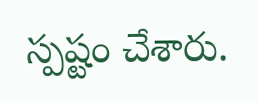స్పష్టం చేశారు.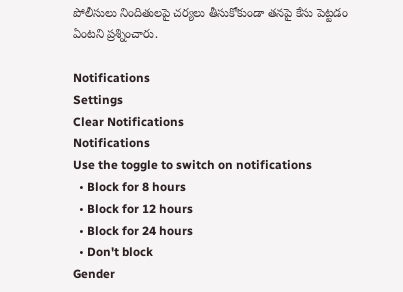పోలీసులు నిందితులపై చర్యలు తీసుకోకుండా తనపై కేసు పెట్టడం ఏంటని ప్రశ్నించారు.

Notifications
Settings
Clear Notifications
Notifications
Use the toggle to switch on notifications
  • Block for 8 hours
  • Block for 12 hours
  • Block for 24 hours
  • Don't block
Gender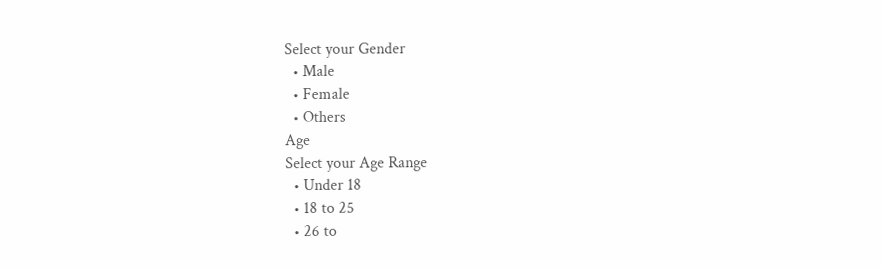Select your Gender
  • Male
  • Female
  • Others
Age
Select your Age Range
  • Under 18
  • 18 to 25
  • 26 to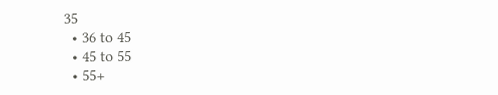35
  • 36 to 45
  • 45 to 55
  • 55+